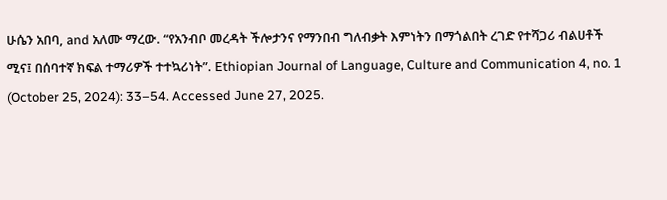ሁሴን አበባ, and አለሙ ማረው. “የአንብቦ መረዳት ችሎታንና የማንበብ ግለብቃት እምነትን በማጎልበት ረገድ የተሻጋሪ ብልሀቶች ሚና፤ በሰባተኛ ክፍል ተማሪዎች ተተኳሪነት”. Ethiopian Journal of Language, Culture and Communication 4, no. 1 (October 25, 2024): 33–54. Accessed June 27, 2025.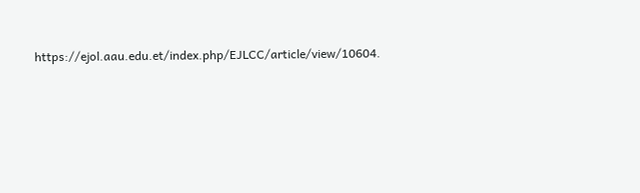https://ejol.aau.edu.et/index.php/EJLCC/article/view/10604.